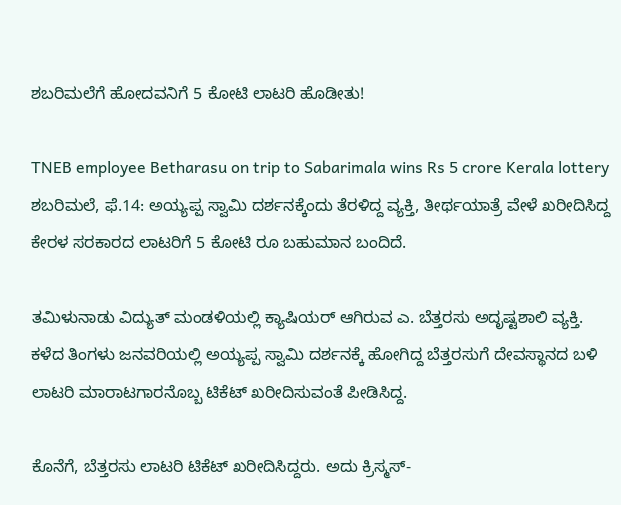ಶಬರಿಮಲೆಗೆ ಹೋದವನಿಗೆ 5 ಕೋಟಿ ಲಾಟರಿ ಹೊಡೀತು!

TNEB employee Betharasu on trip to Sabarimala wins Rs 5 crore Kerala lottery
ಶಬರಿಮಲೆ, ಫೆ.14: ಅಯ್ಯಪ್ಪ ಸ್ವಾಮಿ ದರ್ಶನಕ್ಕೆಂದು ತೆರಳಿದ್ದ ವ್ಯಕ್ತಿ, ತೀರ್ಥಯಾತ್ರೆ ವೇಳೆ ಖರೀದಿಸಿದ್ದ ಕೇರಳ ಸರಕಾರದ ಲಾಟರಿಗೆ 5 ಕೋಟಿ ರೂ ಬಹುಮಾನ ಬಂದಿದೆ.

ತಮಿಳುನಾಡು ವಿದ್ಯುತ್ ಮಂಡಳಿಯಲ್ಲಿ ಕ್ಯಾಷಿಯರ್ ಆಗಿರುವ ಎ. ಬೆತ್ತರಸು ಅದೃಷ್ಟಶಾಲಿ ವ್ಯಕ್ತಿ. ಕಳೆದ ತಿಂಗಳು ಜನವರಿಯಲ್ಲಿ ಅಯ್ಯಪ್ಪ ಸ್ವಾಮಿ ದರ್ಶನಕ್ಕೆ ಹೋಗಿದ್ದ ಬೆತ್ತರಸುಗೆ ದೇವಸ್ಥಾನದ ಬಳಿ ಲಾಟರಿ ಮಾರಾಟಗಾರನೊಬ್ಬ ಟಿಕೆಟ್ ಖರೀದಿಸುವಂತೆ ಪೀಡಿಸಿದ್ದ.

ಕೊನೆಗೆ, ಬೆತ್ತರಸು ಲಾಟರಿ ಟಿಕೆಟ್ ಖರೀದಿಸಿದ್ದರು. ಅದು ಕ್ರಿಸ್ಮಸ್-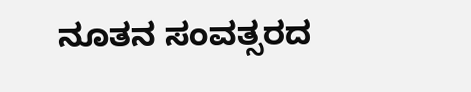ನೂತನ ಸಂವತ್ಸರದ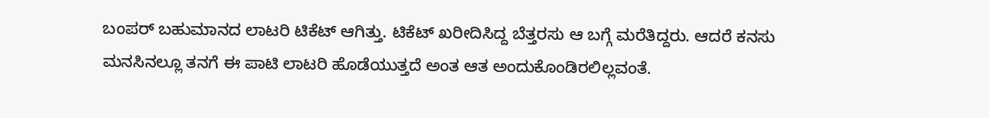ಬಂಪರ್ ಬಹುಮಾನದ ಲಾಟರಿ ಟಿಕೆಟ್ ಆಗಿತ್ತು. ಟಿಕೆಟ್ ಖರೀದಿಸಿದ್ದ ಬೆತ್ತರಸು ಆ ಬಗ್ಗೆ ಮರೆತಿದ್ದರು. ಆದರೆ ಕನಸು ಮನಸಿನಲ್ಲೂ ತನಗೆ ಈ ಪಾಟಿ ಲಾಟರಿ ಹೊಡೆಯುತ್ತದೆ ಅಂತ ಆತ ಅಂದುಕೊಂಡಿರಲಿಲ್ಲವಂತೆ.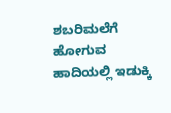ಶಬರಿಮಲೆಗೆ ಹೋಗುವ ಹಾದಿಯಲ್ಲಿ ಇಡುಕ್ಕಿ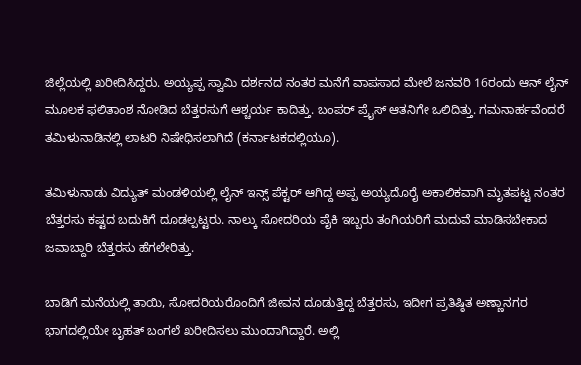ಜಿಲ್ಲೆಯಲ್ಲಿ ಖರೀದಿಸಿದ್ದರು. ಅಯ್ಯಪ್ಪ ಸ್ವಾಮಿ ದರ್ಶನದ ನಂತರ ಮನೆಗೆ ವಾಪಸಾದ ಮೇಲೆ ಜನವರಿ 16ರಂದು ಆನ್ ಲೈನ್ ಮೂಲಕ ಫಲಿತಾಂಶ ನೋಡಿದ ಬೆತ್ತರಸುಗೆ ಆಶ್ಚರ್ಯ ಕಾದಿತ್ತು. ಬಂಪರ್ ಪ್ರೈಸ್ ಆತನಿಗೇ ಒಲಿದಿತ್ತು. ಗಮನಾರ್ಹವೆಂದರೆ ತಮಿಳುನಾಡಿನಲ್ಲಿ ಲಾಟರಿ ನಿಷೇಧಿಸಲಾಗಿದೆ (ಕರ್ನಾಟಕದಲ್ಲಿಯೂ).

ತಮಿಳುನಾಡು ವಿದ್ಯುತ್ ಮಂಡಳಿಯಲ್ಲಿ ಲೈನ್ ಇನ್ಸ್ ಪೆಕ್ಟರ್ ಆಗಿದ್ದ ಅಪ್ಪ ಅಯ್ಯದೊರೈ ಅಕಾಲಿಕವಾಗಿ ಮೃತಪಟ್ಟ ನಂತರ ಬೆತ್ತರಸು ಕಷ್ಟದ ಬದುಕಿಗೆ ದೂಡಲ್ಪಟ್ಟರು. ನಾಲ್ಕು ಸೋದರಿಯ ಪೈಕಿ ಇಬ್ಬರು ತಂಗಿಯರಿಗೆ ಮದುವೆ ಮಾಡಿಸಬೇಕಾದ ಜವಾಬ್ದಾರಿ ಬೆತ್ತರಸು ಹೆಗಲೇರಿತ್ತು.

ಬಾಡಿಗೆ ಮನೆಯಲ್ಲಿ ತಾಯಿ, ಸೋದರಿಯರೊಂದಿಗೆ ಜೀವನ ದೂಡುತ್ತಿದ್ದ ಬೆತ್ತರಸು, ಇದೀಗ ಪ್ರತಿಷ್ಠಿತ ಅಣ್ಣಾನಗರ ಭಾಗದಲ್ಲಿಯೇ ಬೃಹತ್ ಬಂಗಲೆ ಖರೀದಿಸಲು ಮುಂದಾಗಿದ್ದಾರೆ. ಅಲ್ಲಿ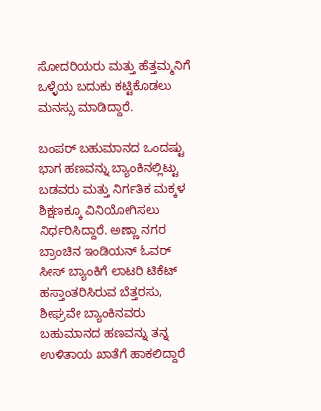ಸೋದರಿಯರು ಮತ್ತು ಹೆತ್ತಮ್ಮನಿಗೆ ಒಳ್ಳೆಯ ಬದುಕು ಕಟ್ಟಿಕೊಡಲು ಮನಸ್ಸು ಮಾಡಿದ್ದಾರೆ.

ಬಂಪರ್ ಬಹುಮಾನದ ಒಂದಷ್ಟು ಭಾಗ ಹಣವನ್ನು ಬ್ಯಾಂಕಿನಲ್ಲಿಟ್ಟು ಬಡವರು ಮತ್ತು ನಿರ್ಗತಿಕ ಮಕ್ಕಳ ಶಿಕ್ಷಣಕ್ಕೂ ವಿನಿಯೋಗಿಸಲು ನಿರ್ಧರಿಸಿದ್ದಾರೆ. ಅಣ್ಣಾ ನಗರ ಬ್ರಾಂಚಿನ ಇಂಡಿಯನ್ ಓವರ್ ಸೀಸ್ ಬ್ಯಾಂಕಿಗೆ ಲಾಟರಿ ಟಿಕೆಟ್ ಹಸ್ತಾಂತರಿಸಿರುವ ಬೆತ್ತರಸು, ಶೀಘ್ರವೇ ಬ್ಯಾಂಕಿನವರು ಬಹುಮಾನದ ಹಣವನ್ನು ತನ್ನ ಉಳಿತಾಯ ಖಾತೆಗೆ ಹಾಕಲಿದ್ದಾರೆ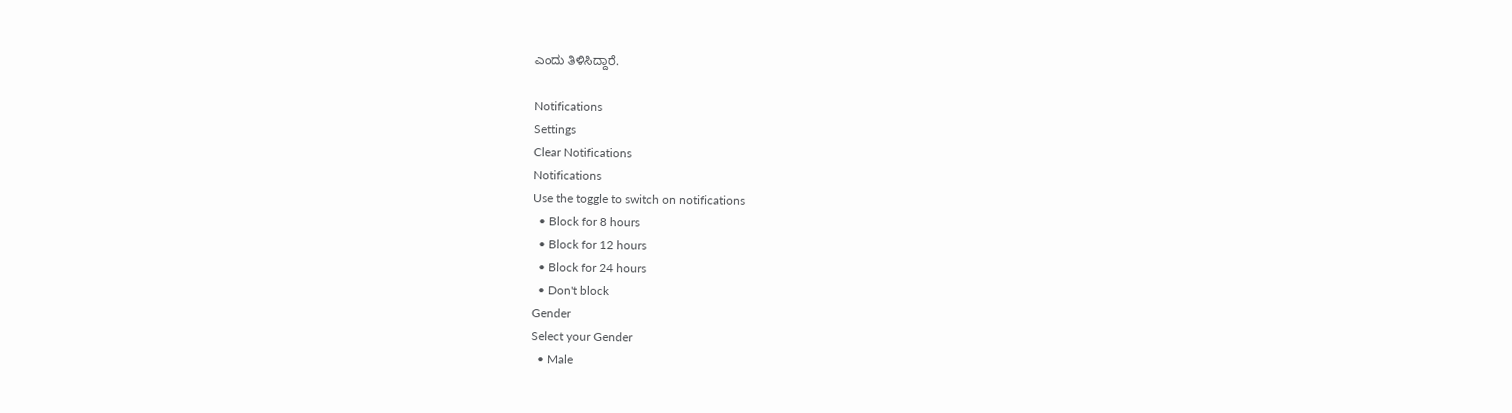ಎಂದು ತಿಳಿಸಿದ್ದಾರೆ.

Notifications
Settings
Clear Notifications
Notifications
Use the toggle to switch on notifications
  • Block for 8 hours
  • Block for 12 hours
  • Block for 24 hours
  • Don't block
Gender
Select your Gender
  • Male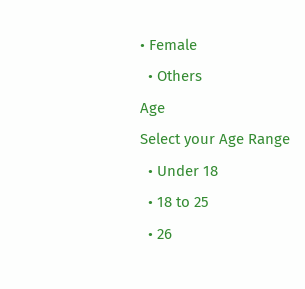• Female
  • Others
Age
Select your Age Range
  • Under 18
  • 18 to 25
  • 26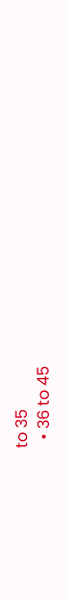to 35
  • 36 to 45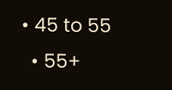• 45 to 55
  • 55+